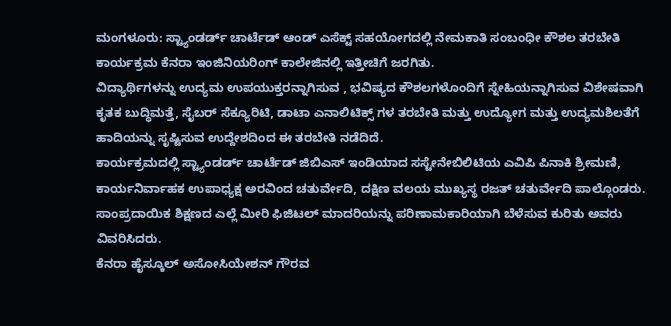ಮಂಗಳೂರು: ಸ್ಟ್ಯಾಂಡರ್ಡ್ ಚಾರ್ಟೆಡ್ ಆಂಡ್ ಎಸೆಕ್ಟ್ ಸಹಯೋಗದಲ್ಲಿ ನೇಮಕಾತಿ ಸಂಬಂಧೀ ಕೌಶಲ ತರಬೇತಿ ಕಾರ್ಯಕ್ರಮ ಕೆನರಾ ಇಂಜಿನಿಯರಿಂಗ್ ಕಾಲೇಜಿನಲ್ಲಿ ಇತ್ತೀಚಿಗೆ ಜರಗಿತು.
ವಿದ್ಯಾರ್ಥಿಗಳನ್ನು ಉದ್ಯಮ ಉಪಯುಕ್ತರನ್ನಾಗಿಸುವ , ಭವಿಷ್ಯದ ಕೌಶಲಗಳೊಂದಿಗೆ ಸ್ನೇಹಿಯನ್ನಾಗಿಸುವ ವಿಶೇಷವಾಗಿ ಕೃತಕ ಬುದ್ಧಿಮತ್ತೆ, ಸೈಬರ್ ಸೆಕ್ಯೂರಿಟಿ, ಡಾಟಾ ಎನಾಲಿಟಿಕ್ಸ್ ಗಳ ತರಬೇತಿ ಮತ್ತು ಉದ್ಯೋಗ ಮತ್ತು ಉದ್ಯಮಶಿಲತೆಗೆ ಹಾದಿಯನ್ನು ಸೃಷ್ಟಿಸುವ ಉದ್ದೇಶದಿಂದ ಈ ತರಬೇತಿ ನಡೆದಿದೆ.
ಕಾರ್ಯಕ್ರಮದಲ್ಲಿ ಸ್ಟ್ಯಾಂಡರ್ಡ್ ಚಾರ್ಟೆಡ್ ಜಿಬಿಎಸ್ ಇಂಡಿಯಾದ ಸಸ್ಟೇನೇಬಿಲಿಟಿಯ ಎವಿಪಿ ಪಿನಾಕಿ ಶ್ರೀಮಣಿ, ಕಾರ್ಯನಿರ್ವಾಹಕ ಉಪಾಧ್ಯಕ್ಷ ಅರವಿಂದ ಚತುರ್ವೇದಿ, ದಕ್ಷಿಣ ವಲಯ ಮುಖ್ಯಸ್ಥ ರಜತ್ ಚತುರ್ವೇದಿ ಪಾಲ್ಗೊಂಡರು. ಸಾಂಪ್ರದಾಯಿಕ ಶಿಕ್ಷಣದ ಎಲ್ಲೆ ಮೀರಿ ಫಿಜಿಟಲ್ ಮಾದರಿಯನ್ನು ಪರಿಣಾಮಕಾರಿಯಾಗಿ ಬೆಳೆಸುವ ಕುರಿತು ಅವರು ವಿವರಿಸಿದರು.
ಕೆನರಾ ಹೈಸ್ಕೂಲ್ ಅಸೋಸಿಯೇಶನ್ ಗೌರವ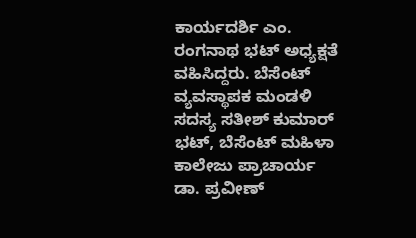ಕಾರ್ಯದರ್ಶಿ ಎಂ. ರಂಗನಾಥ ಭಟ್ ಅಧ್ಯಕ್ಷತೆ ವಹಿಸಿದ್ದರು. ಬೆಸೆಂಟ್ ವ್ಯವಸ್ಥಾಪಕ ಮಂಡಳಿ ಸದಸ್ಯ ಸತೀಶ್ ಕುಮಾರ್ ಭಟ್, ಬೆಸೆಂಟ್ ಮಹಿಳಾ ಕಾಲೇಜು ಪ್ರಾಚಾರ್ಯ ಡಾ. ಪ್ರವೀಣ್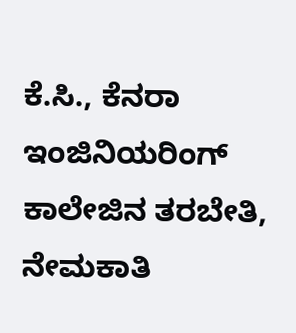ಕೆ.ಸಿ., ಕೆನರಾ ಇಂಜಿನಿಯರಿಂಗ್ ಕಾಲೇಜಿನ ತರಬೇತಿ, ನೇಮಕಾತಿ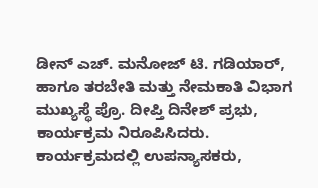ಡೀನ್ ಎಚ್. ಮನೋಜ್ ಟಿ. ಗಡಿಯಾರ್, ಹಾಗೂ ತರಬೇತಿ ಮತ್ತು ನೇಮಕಾತಿ ವಿಭಾಗ ಮುಖ್ಯಸ್ಥೆ ಪ್ರೊ. ದೀಪ್ತಿ ದಿನೇಶ್ ಪ್ರಭು, ಕಾರ್ಯಕ್ರಮ ನಿರೂಪಿಸಿದರು.
ಕಾರ್ಯಕ್ರಮದಲ್ಲಿ ಉಪನ್ಯಾಸಕರು,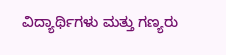ವಿದ್ಯಾರ್ಥಿಗಳು ಮತ್ತು ಗಣ್ಯರು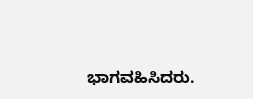ಭಾಗವಹಿಸಿದರು.